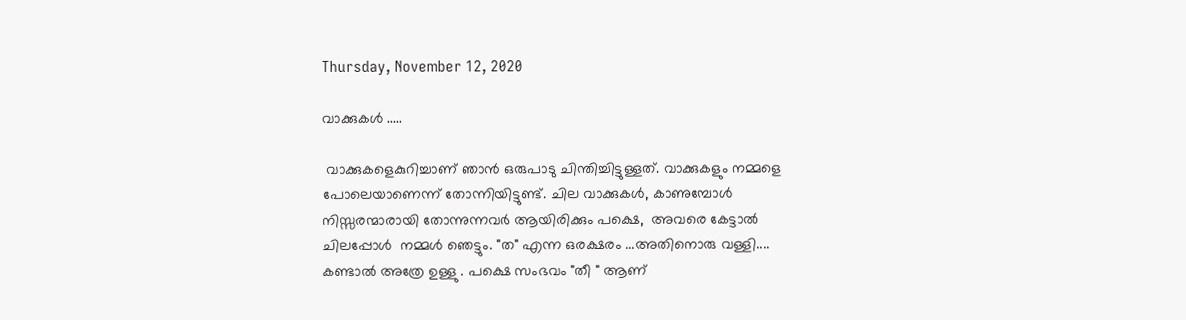Thursday, November 12, 2020

വാക്കുകൾ .....

 വാക്കുകളെകുറിച്ചാണ് ഞാൻ ഒരുപാടു ചിന്തിച്ചിട്ടുള്ളത്. വാക്കുകളും നമ്മളെ പോലെയാണെന്ന് തോന്നിയിട്ടുണ്ട്. ചില വാക്കുകൾ, കാണുമ്പോൾ നിസ്സരന്മാരായി തോന്നുന്നവർ ആയിരിക്കും പക്ഷെ,  അവരെ കേട്ടാൽ ചിലപ്പോൾ  നമ്മൾ ഞെട്ടും. "ത" എന്ന ഒരക്ഷരം ...അതിനൊരു വള്ളി.... കണ്ടാൽ അത്രേ ഉള്ളു . പക്ഷെ സംഭവം "തീ " ആണ്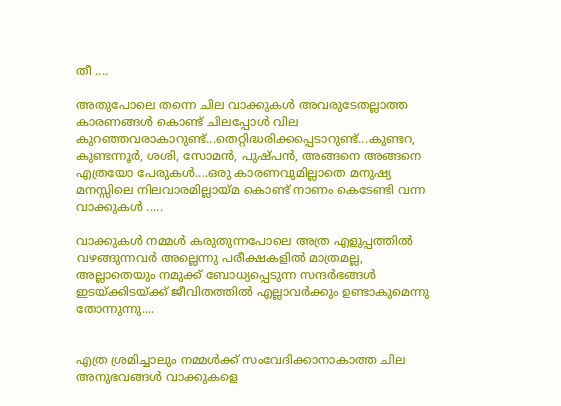തീ ....

അതുപോലെ തന്നെ ചില വാക്കുകൾ അവരുടേതല്ലാത്ത കാരണങ്ങൾ കൊണ്ട് ചിലപ്പോൾ വില കുറഞ്ഞവരാകാറുണ്ട്...തെറ്റിദ്ധരിക്കപ്പെടാറുണ്ട്...കുണ്ടറ, കുണ്ടന്നൂർ, ശശി, സോമൻ, പുഷ്പൻ, അങ്ങനെ അങ്ങനെ എത്രയോ പേരുകൾ....ഒരു കാരണവുമില്ലാതെ മനുഷ്യ മനസ്സിലെ നിലവാരമില്ലായ്മ കൊണ്ട് നാണം കെടേണ്ടി വന്ന വാക്കുകൾ .....

വാക്കുകൾ നമ്മൾ കരുതുന്നപോലെ അത്ര എളുപ്പത്തിൽ വഴങ്ങുന്നവർ അല്ലെന്നു പരീക്ഷകളിൽ മാത്രമല്ല, അല്ലാതെയും നമുക്ക് ബോധ്യപ്പെടുന്ന സന്ദർഭങ്ങൾ ഇടയ്ക്കിടയ്ക്ക് ജീവിതത്തിൽ എല്ലാവർക്കും ഉണ്ടാകുമെന്നു തോന്നുന്നു....


എത്ര ശ്രമിച്ചാലും നമ്മൾക്ക് സംവേദിക്കാനാകാത്ത ചില അനുഭവങ്ങൾ വാക്കുകളെ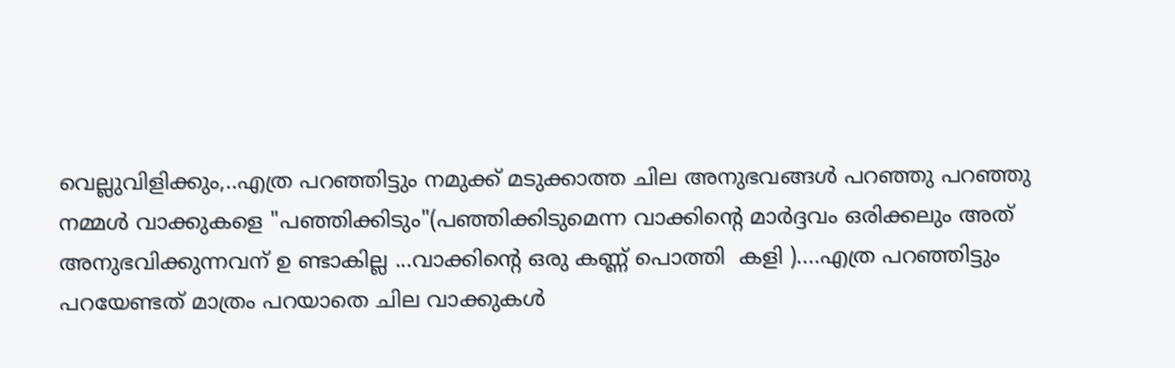വെല്ലുവിളിക്കും,..എത്ര പറഞ്ഞിട്ടും നമുക്ക് മടുക്കാത്ത ചില അനുഭവങ്ങൾ പറഞ്ഞു പറഞ്ഞു നമ്മൾ വാക്കുകളെ "പഞ്ഞിക്കിടും"(പഞ്ഞിക്കിടുമെന്ന വാക്കിന്റെ മാർദ്ദവം ഒരിക്കലും അത് അനുഭവിക്കുന്നവന് ഉ ണ്ടാകില്ല ...വാക്കിന്റെ ഒരു കണ്ണ് പൊത്തി  കളി )....എത്ര പറഞ്ഞിട്ടും പറയേണ്ടത് മാത്രം പറയാതെ ചില വാക്കുകൾ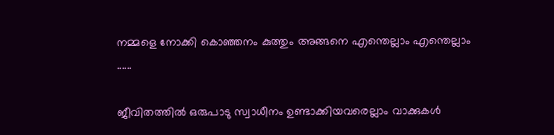നമ്മളെ നോക്കി കൊഞ്ഞനം കുത്തും അങ്ങനെ എന്തെല്ലാം എന്തെല്ലാം ......

ജീവിതത്തിൽ ഒരുപാടു സ്വാധീനം ഉണ്ടാക്കിയവരെല്ലാം വാക്കുകൾ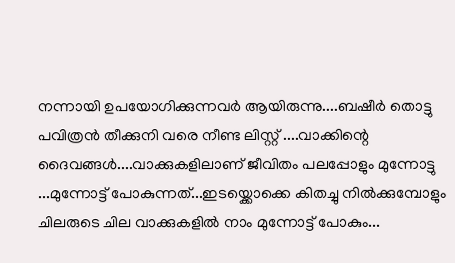നന്നായി ഉപയോഗിക്കുന്നവർ ആയിരുന്നു....ബഷീർ തൊട്ടു പവിത്രൻ തീക്കുനി വരെ നീണ്ട ലിസ്റ്റ് ....വാക്കിന്റെ ദൈവങ്ങൾ....വാക്കുകളിലാണ് ജീവിതം പലപ്പോളും മുന്നോട്ടു ...മുന്നോട്ട് പോകുന്നത്...ഇടയ്ക്കൊക്കെ കിതച്ചു നിൽക്കുമ്പോളും ചിലരുടെ ചില വാക്കുകളിൽ നാം മുന്നോട്ട് പോകും...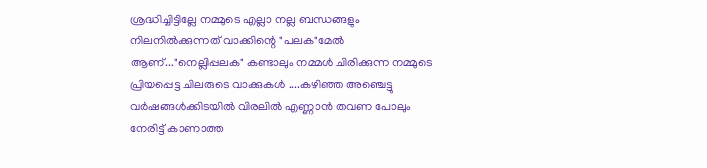ശ്രദ്ധിച്ചിട്ടില്ലേ നമ്മുടെ എല്ലാ നല്ല ബന്ധങ്ങളും നിലനിൽക്കുന്നത് വാക്കിന്റെ "പലക"മേൽ ആണ്..."നെല്ലിപ്പലക" കണ്ടാലും നമ്മൾ ചിരിക്കുന്ന നമ്മുടെ പ്രിയപ്പെട്ട ചിലരുടെ വാക്കുകൾ ....കഴിഞ്ഞ അഞ്ചെട്ടു വർഷങ്ങൾക്കിടയിൽ വിരലിൽ എണ്ണാൻ തവണ പോലും നേരിട്ട് കാണാത്ത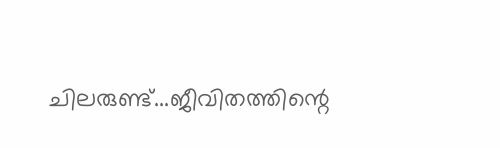ചിലരുണ്ട്...ജീവിതത്തിന്റെ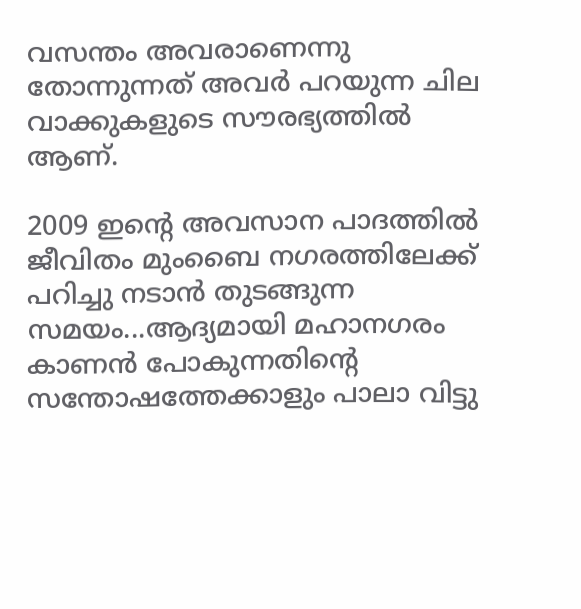വസന്തം അവരാണെന്നു തോന്നുന്നത് അവർ പറയുന്ന ചില വാക്കുകളുടെ സൗരഭ്യത്തിൽ ആണ്.

2009 ഇന്റെ അവസാന പാദത്തിൽ ജീവിതം മുംബൈ നഗരത്തിലേക്ക് പറിച്ചു നടാൻ തുടങ്ങുന്ന സമയം...ആദ്യമായി മഹാനഗരം കാണൻ പോകുന്നതിന്റെ സന്തോഷത്തേക്കാളും പാലാ വിട്ടു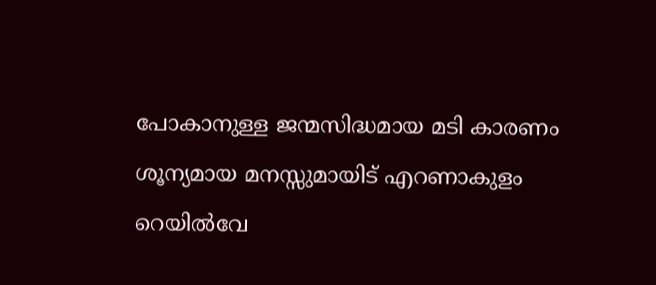പോകാനുള്ള ജന്മസിദ്ധമായ മടി കാരണം ശൂന്യമായ മനസ്സുമായിട് എറണാകുളം റെയിൽവേ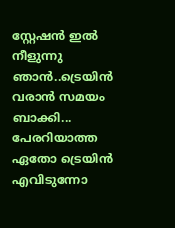സ്റ്റേഷൻ ഇൽ  നീളുന്നു ഞാൻ..ട്രെയിൻ വരാൻ സമയം ബാക്കി... പേരറിയാത്ത ഏതോ ട്രെയിൻ എവിടുന്നോ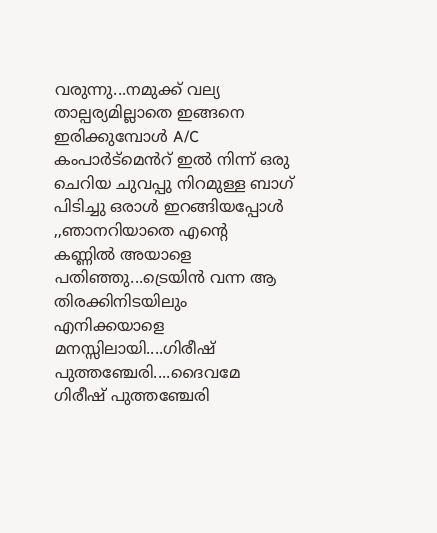വരുന്നു...നമുക്ക് വല്യ താല്പര്യമില്ലാതെ ഇങ്ങനെ ഇരിക്കുമ്പോൾ A/C കംപാർട്മെൻറ് ഇൽ നിന്ന് ഒരു ചെറിയ ചുവപ്പു നിറമുള്ള ബാഗ് പിടിച്ചു ഒരാൾ ഇറങ്ങിയപ്പോൾ ,,ഞാനറിയാതെ എന്റെ കണ്ണിൽ അയാളെ പതിഞ്ഞു...ട്രെയിൻ വന്ന ആ തിരക്കിനിടയിലും എനിക്കയാളെ മനസ്സിലായി....ഗിരീഷ് പുത്തഞ്ചേരി....ദൈവമേ ഗിരീഷ് പുത്തഞ്ചേരി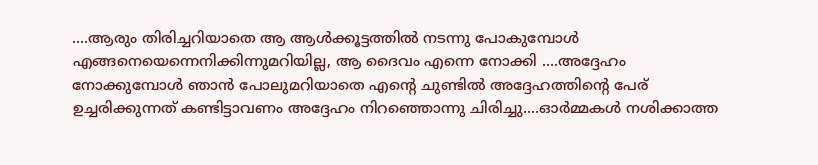....ആരും തിരിച്ചറിയാതെ ആ ആൾക്കൂട്ടത്തിൽ നടന്നു പോകുമ്പോൾ എങ്ങനെയെന്നെനിക്കിന്നുമറിയില്ല, ആ ദൈവം എന്നെ നോക്കി ....അദ്ദേഹം നോക്കുമ്പോൾ ഞാൻ പോലുമറിയാതെ എന്റെ ചുണ്ടിൽ അദ്ദേഹത്തിന്റെ പേര് ഉച്ചരിക്കുന്നത് കണ്ടിട്ടാവണം അദ്ദേഹം നിറഞ്ഞൊന്നു ചിരിച്ചു....ഓർമ്മകൾ നശിക്കാത്ത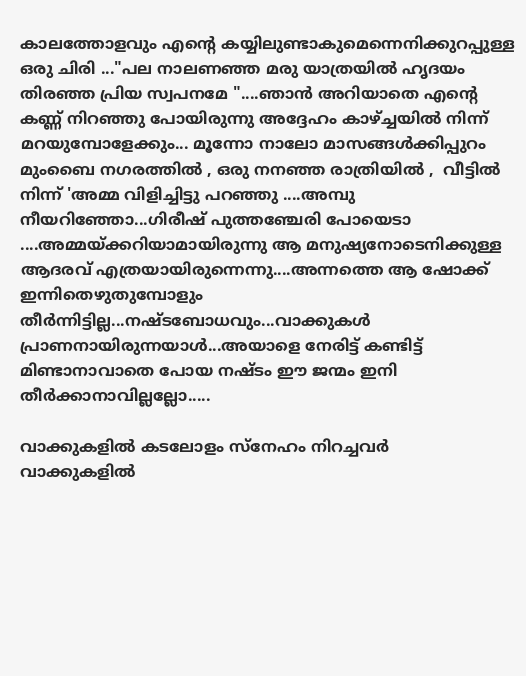കാലത്തോളവും എന്റെ കയ്യിലുണ്ടാകുമെന്നെനിക്കുറപ്പുള്ള ഒരു ചിരി ..."പല നാലണഞ്ഞ മരു യാത്രയിൽ ഹൃദയം തിരഞ്ഞ പ്രിയ സ്വപനമേ "....ഞാൻ അറിയാതെ എന്റെ കണ്ണ് നിറഞ്ഞു പോയിരുന്നു അദ്ദേഹം കാഴ്ച്ചയിൽ നിന്ന് മറയുമ്പോളേക്കും... മൂന്നോ നാലോ മാസങ്ങൾക്കിപ്പുറം   മുംബൈ നഗരത്തിൽ , ഒരു നനഞ്ഞ രാത്രിയിൽ ,  വീട്ടിൽ നിന്ന് 'അമ്മ വിളിച്ചിട്ടു പറഞ്ഞു ....അമ്പു നീയറിഞ്ഞോ...ഗിരീഷ് പുത്തഞ്ചേരി പോയെടാ ....അമ്മയ്ക്കറിയാമായിരുന്നു ആ മനുഷ്യനോടെനിക്കുള്ള ആദരവ് എത്രയായിരുന്നെന്നു....അന്നത്തെ ആ ഷോക്ക് ഇന്നിതെഴുതുമ്പോളും തീർന്നിട്ടില്ല...നഷ്ടബോധവും...വാക്കുകൾ പ്രാണനായിരുന്നയാൾ...അയാളെ നേരിട്ട് കണ്ടിട്ട് മിണ്ടാനാവാതെ പോയ നഷ്ടം ഈ ജന്മം ഇനി തീർക്കാനാവില്ലല്ലോ.....

വാക്കുകളിൽ കടലോളം സ്നേഹം നിറച്ചവർ
വാക്കുകളിൽ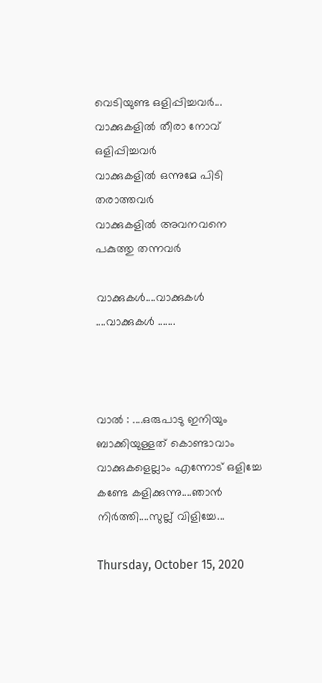വെടിയുണ്ട ഒളിപ്പിച്ചവർ...
വാക്കുകളിൽ തീരാ നോവ് ഒളിപ്പിച്ചവർ
വാക്കുകളിൽ ഒന്നുമേ പിടി തരാത്തവർ
വാക്കുകളിൽ അവനവനെ പകുത്തു തന്നവർ

വാക്കുകൾ....വാക്കുകൾ ....വാക്കുകൾ .......



വാൽ : ....ഒരുപാടു ഇനിയും ബാക്കിയുള്ളത് കൊണ്ടാവാം വാക്കുകളെല്ലാം എന്നോട് ഒളിച്ചേ കണ്ടേ കളിക്കുന്നു....ഞാൻ നിർത്തി....സുല്ല് വിളിച്ചേ...

Thursday, October 15, 2020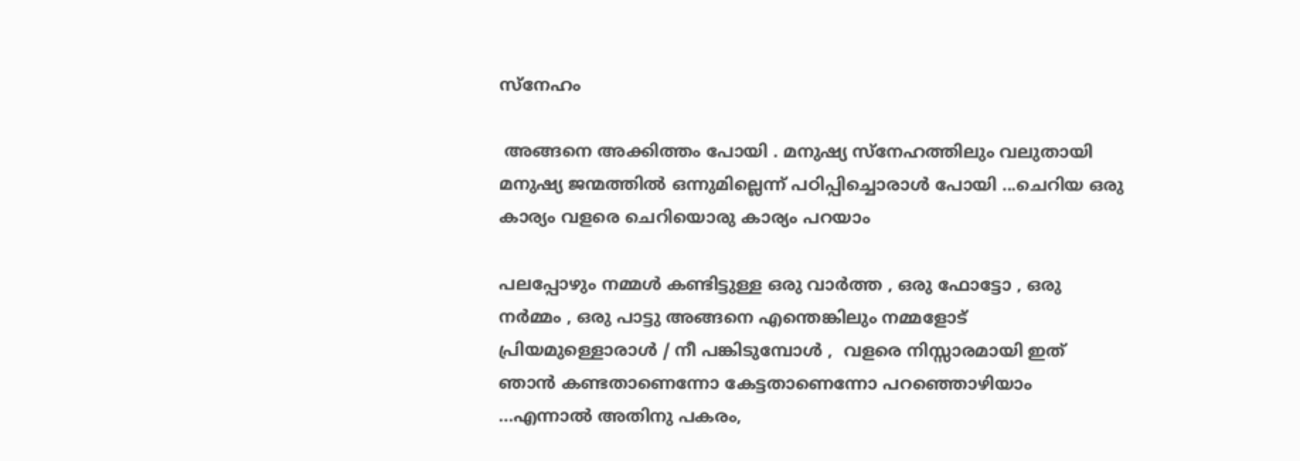സ്നേഹം

 അങ്ങനെ അക്കിത്തം പോയി . മനുഷ്യ സ്നേഹത്തിലും വലുതായി മനുഷ്യ ജന്മത്തിൽ ഒന്നുമില്ലെന്ന്‌ പഠിപ്പിച്ചൊരാൾ പോയി ...ചെറിയ ഒരു കാര്യം വളരെ ചെറിയൊരു കാര്യം പറയാം

പലപ്പോഴും നമ്മൾ കണ്ടിട്ടുള്ള ഒരു വാർത്ത , ഒരു ഫോട്ടോ , ഒരു നർമ്മം , ഒരു പാട്ടു അങ്ങനെ എന്തെങ്കിലും നമ്മളോട് പ്രിയമുള്ളൊരാൾ / നീ പങ്കിടുമ്പോൾ ,  വളരെ നിസ്സാരമായി ഇത് ഞാൻ കണ്ടതാണെന്നോ കേട്ടതാണെന്നോ പറഞ്ഞൊഴിയാം ...എന്നാൽ അതിനു പകരം,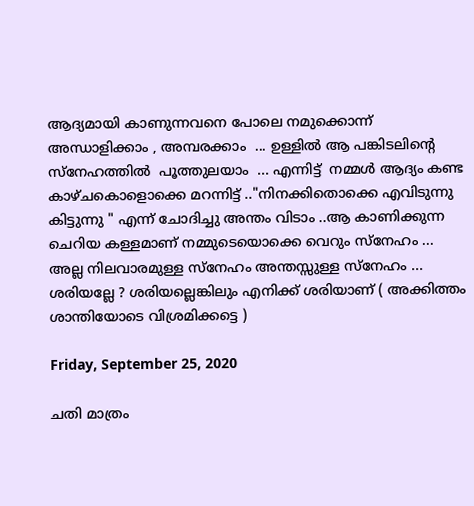ആദ്യമായി കാണുന്നവനെ പോലെ നമുക്കൊന്ന് അന്ധാളിക്കാം , അമ്പരക്കാം  ... ഉള്ളിൽ ആ പങ്കിടലിന്റെ സ്നേഹത്തിൽ  പൂത്തുലയാം  ... എന്നിട്ട്  നമ്മൾ ആദ്യം കണ്ട കാഴ്ചകൊളൊക്കെ മറന്നിട്ട് .."നിനക്കിതൊക്കെ എവിടുന്നു കിട്ടുന്നു " എന്ന് ചോദിച്ചു അന്തം വിടാം ..ആ കാണിക്കുന്ന ചെറിയ കള്ളമാണ് നമ്മുടെയൊക്കെ വെറും സ്നേഹം ... അല്ല നിലവാരമുള്ള സ്നേഹം അന്തസ്സുള്ള സ്നേഹം ... ശരിയല്ലേ ? ശരിയല്ലെങ്കിലും എനിക്ക് ശരിയാണ് ( അക്കിത്തം ശാന്തിയോടെ വിശ്രമിക്കട്ടെ )

Friday, September 25, 2020

ചതി മാത്രം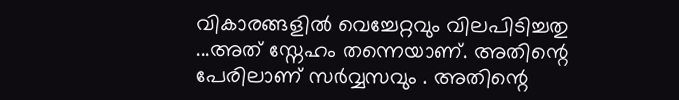വികാരങ്ങളിൽ വെച്ചേറ്റവും വിലപിടിച്ചതു ...അത് സ്നേഹം തന്നെയാണ്. അതിന്റെ പേരിലാണ് സർവ്വസവും . അതിന്റെ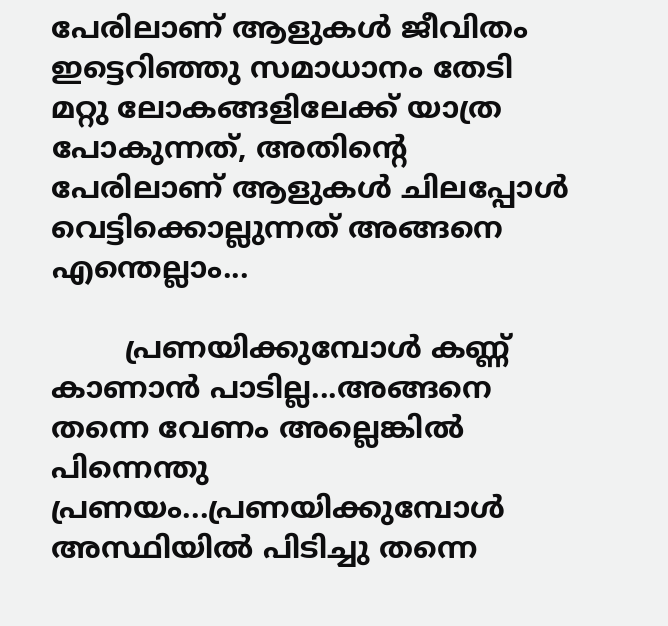പേരിലാണ് ആളുകൾ ജീവിതം ഇട്ടെറിഞ്ഞു സമാധാനം തേടി മറ്റു ലോകങ്ങളിലേക്ക് യാത്ര പോകുന്നത്, അതിന്റെ പേരിലാണ് ആളുകൾ ചിലപ്പോൾ വെട്ടിക്കൊല്ലുന്നത് അങ്ങനെ എന്തെല്ലാം...

        പ്രണയിക്കുമ്പോൾ കണ്ണ് കാണാൻ പാടില്ല...അങ്ങനെ തന്നെ വേണം അല്ലെങ്കിൽ പിന്നെന്തു പ്രണയം...പ്രണയിക്കുമ്പോൾ അസ്ഥിയിൽ പിടിച്ചു തന്നെ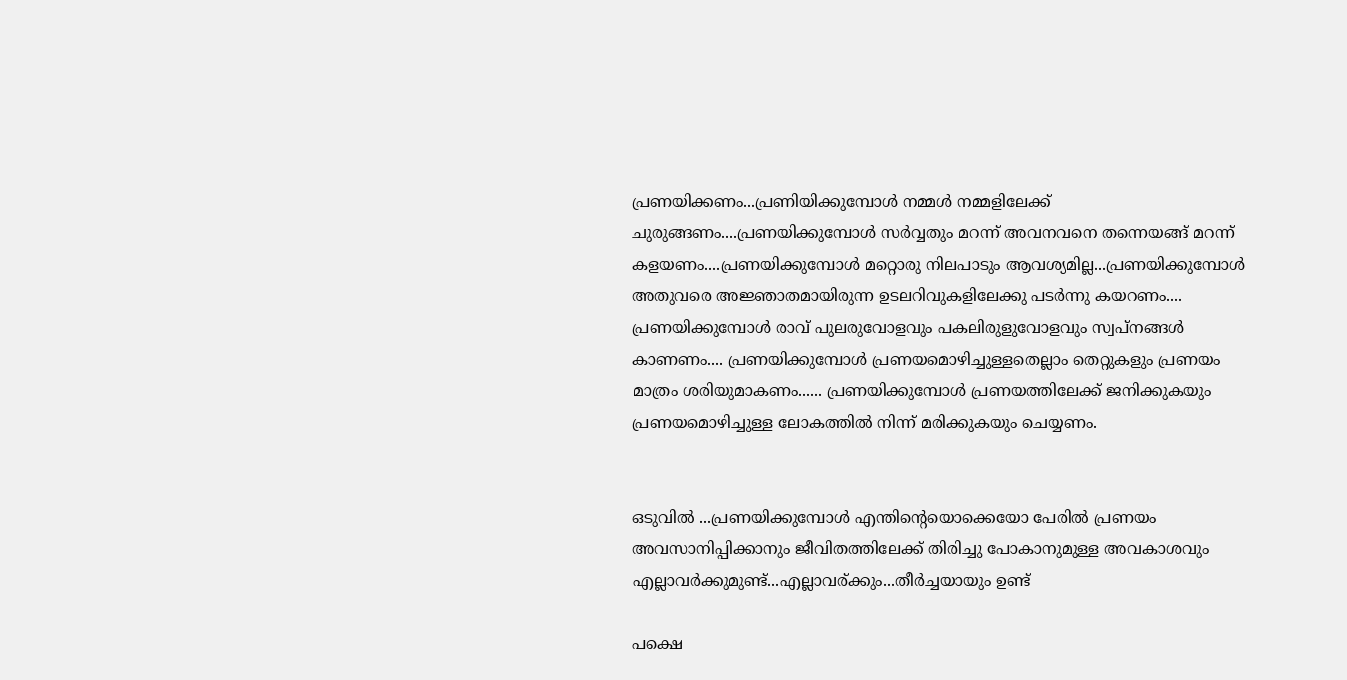പ്രണയിക്കണം...പ്രണിയിക്കുമ്പോൾ നമ്മൾ നമ്മളിലേക്ക് ചുരുങ്ങണം....പ്രണയിക്കുമ്പോൾ സർവ്വതും മറന്ന് അവനവനെ തന്നെയങ്ങ് മറന്ന്  കളയണം....പ്രണയിക്കുമ്പോൾ മറ്റൊരു നിലപാടും ആവശ്യമില്ല...പ്രണയിക്കുമ്പോൾ അതുവരെ അജ്ഞാതമായിരുന്ന ഉടലറിവുകളിലേക്കു പടർന്നു കയറണം.... പ്രണയിക്കുമ്പോൾ രാവ്‌ പുലരുവോളവും പകലിരുളുവോളവും സ്വപ്‌നങ്ങൾ കാണണം.... പ്രണയിക്കുമ്പോൾ പ്രണയമൊഴിച്ചുള്ളതെല്ലാം തെറ്റുകളും പ്രണയം മാത്രം ശരിയുമാകണം...... പ്രണയിക്കുമ്പോൾ പ്രണയത്തിലേക്ക് ജനിക്കുകയും  പ്രണയമൊഴിച്ചുള്ള ലോകത്തിൽ നിന്ന് മരിക്കുകയും ചെയ്യണം.


ഒടുവിൽ ...പ്രണയിക്കുമ്പോൾ എന്തിന്റെയൊക്കെയോ പേരിൽ പ്രണയം അവസാനിപ്പിക്കാനും ജീവിതത്തിലേക്ക് തിരിച്ചു പോകാനുമുള്ള അവകാശവും എല്ലാവർക്കുമുണ്ട്...എല്ലാവര്ക്കും...തീർച്ചയായും ഉണ്ട്

പക്ഷെ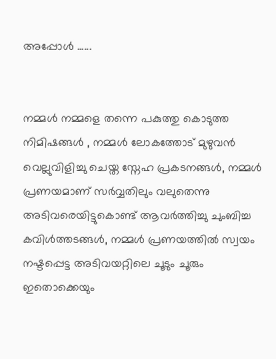അപ്പോൾ ......


നമ്മൾ നമ്മളെ തന്നെ പകുത്തു കൊടുത്ത നിമിഷങ്ങൾ , നമ്മൾ ലോകത്തോട് മുഴുവൻ വെല്ലുവിളിച്ചു ചെയ്ത സ്നേഹ പ്രകടനങ്ങൾ, നമ്മൾ പ്രണയമാണ് സർവ്വതിലും വലുതെന്നു അടിവരെയിട്ടുകൊണ്ട് ആവർത്തിച്ചു ചുംബിച്ച കവിൾത്തടങ്ങൾ, നമ്മൾ പ്രണയത്തിൽ സ്വയം നഷ്ടപ്പെട്ട അടിവയറ്റിലെ ചൂടും ചൂരും ഇതൊക്കെയും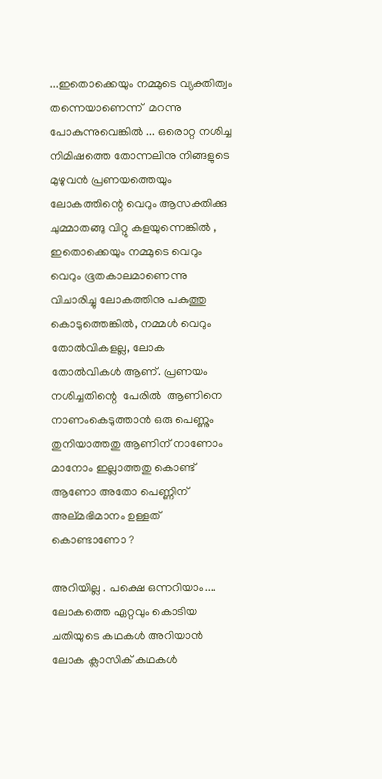...ഇതൊക്കെയും നമ്മുടെ വ്യക്തിത്വം തന്നെയാണെന്ന്  മറന്നു പോകുന്നുവെങ്കിൽ ... ഒരൊറ്റ നശിച്ച നിമിഷത്തെ തോന്നലിനു നിങ്ങളുടെ മുഴുവൻ പ്രണയത്തെയും ലോകത്തിന്റെ വെറും ആസക്തിക്കു ചുമ്മാതങ്ങു വിറ്റു കളയുന്നെങ്കിൽ , ഇതൊക്കെയും നമ്മുടെ വെറും വെറും ഭൂതകാലമാണെന്നു വിചാരിച്ചു ലോകത്തിനു പകുത്തു കൊടുത്തെങ്കിൽ, നമ്മൾ വെറും തോൽവികളല്ല, ലോക തോൽവികൾ ആണ്. പ്രണയം നശിച്ചതിന്റെ  പേരിൽ  ആണിനെ നാണംകെടുത്താൻ ഒരു പെണ്ണും തുനിയാത്തതു ആണിന് നാണോം മാനോം ഇല്ലാത്തതു കൊണ്ട് ആണോ അതോ പെണ്ണിന് അല്മഭിമാനം ഉള്ളത് കൊണ്ടാണോ ?

അറിയില്ല . പക്ഷെ ഒന്നറിയാം.... ലോകത്തെ ഏറ്റവും കൊടിയ  ചതിയുടെ കഥകൾ അറിയാൻ ലോക ക്ലാസിക് കഥകൾ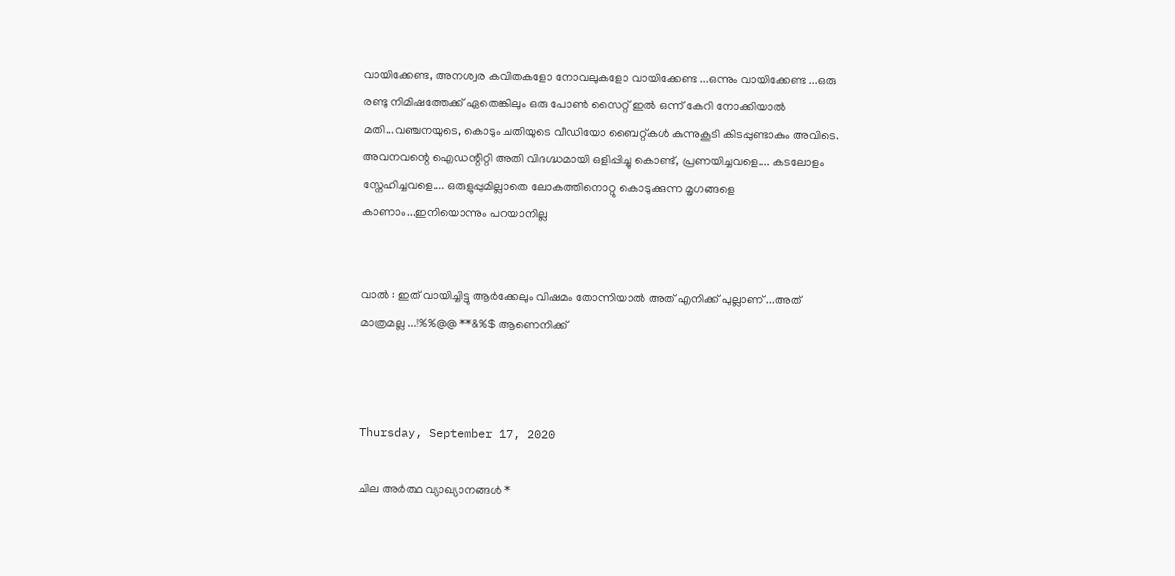വായിക്കേണ്ട, അനശ്വര കവിതകളോ നോവലുകളോ വായിക്കേണ്ട ...ഒന്നും വായിക്കേണ്ട ...ഒരു രണ്ടു നിമിഷത്തേക്ക് ഏതെങ്കിലും ഒരു പോൺ സൈറ്റ് ഇൽ ഒന്ന് കേറി നോക്കിയാൽ മതി...വഞ്ചനയുടെ, കൊടും ചതിയുടെ വീഡിയോ ബൈറ്റ്കൾ കുന്നുകൂടി കിടപ്പുണ്ടാകും അവിടെ. അവനവന്റെ ഐഡന്റിറ്റി അതി വിദഗ്ദ്ധമായി ഒളിപ്പിച്ചു കൊണ്ട്, പ്രണയിച്ചവളെ.... കടലോളം സ്നേഹിച്ചവളെ.... ഒരുളുപ്പുമില്ലാതെ ലോകത്തിനൊറ്റു കൊടുക്കുന്ന മൃഗങ്ങളെ കാണാം...ഇനിയൊന്നും പറയാനില്ല


വാൽ : ഇത് വായിച്ചിട്ടു ആർക്കേലും വിഷമം തോന്നിയാൽ അത് എനിക്ക് പുല്ലാണ് ...അത്  മാത്രമല്ല ...!%%@@ **&%$ ആണെനിക്ക്



Thursday, September 17, 2020

ചില അർത്ഥ വ്യാഖ്യാനങ്ങൾ *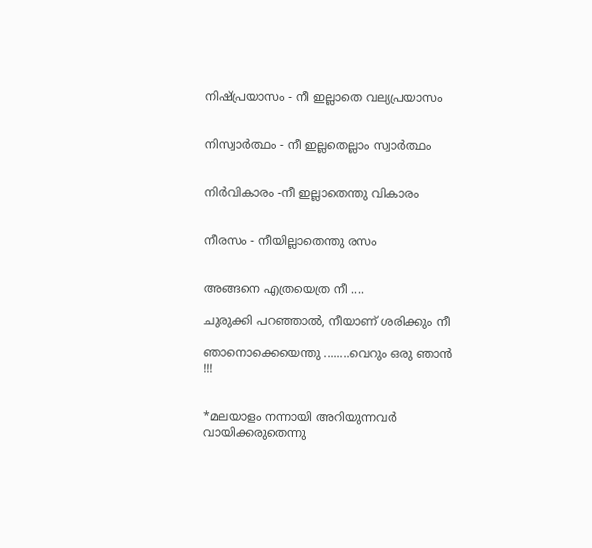നിഷ്പ്രയാസം - നീ ഇല്ലാതെ വല്യപ്രയാസം


നിസ്വാർത്ഥം - നീ ഇല്ലതെല്ലാം സ്വാർത്ഥം


നിർവികാരം -നീ ഇല്ലാതെന്തു വികാരം


നീരസം - നീയില്ലാതെന്തു രസം


അങ്ങനെ എത്രയെത്ര നീ ....

ചുരുക്കി പറഞ്ഞാൽ, നീയാണ് ശരിക്കും നീ

ഞാനൊക്കെയെന്തു ........വെറും ഒരു ഞാൻ !!!


*മലയാളം നന്നായി അറിയുന്നവർ വായിക്കരുതെന്നു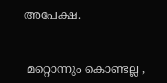അപേക്ഷ.


 മറ്റൊന്നും കൊണ്ടല്ല ,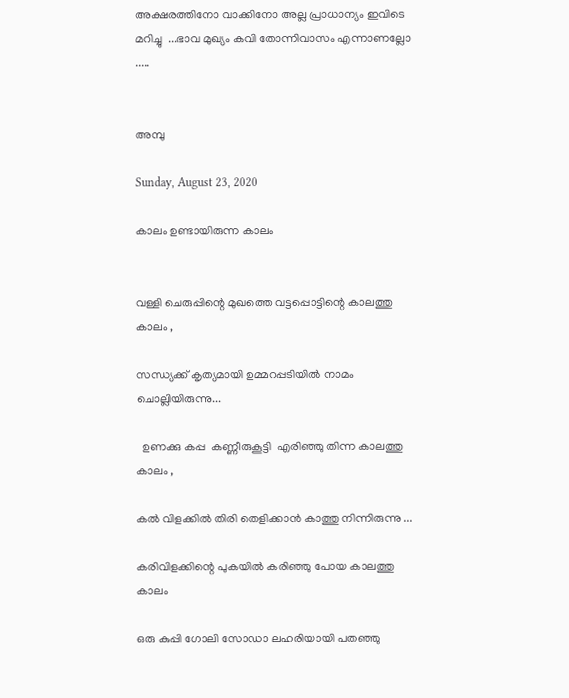അക്ഷരത്തിനോ വാക്കിനോ അല്ല പ്രാധാന്യം ഇവിടെ മറിച്ചു  ...ഭാവ മുഖ്യം കവി തോന്നിവാസം എന്നാണല്ലോ .....


അമ്പു

Sunday, August 23, 2020

കാലം ഉണ്ടായിരുന്ന കാലം


വള്ളി ചെരുപ്പിന്റെ മുഖത്തെ വട്ടപ്പൊട്ടിന്റെ കാലത്തു കാലം ,

സന്ധ്യക്ക്‌ കൃത്യമായി ഉമ്മറപ്പടിയിൽ നാമം ചൊല്ലിയിരുന്നു...

  ഉണക്കു കപ്പ  കണ്ണീരുകൂട്ടി  എരിഞ്ഞു തിന്ന കാലത്തു കാലം ,

കൽ വിളക്കിൽ തിരി തെളിക്കാൻ കാത്തു നിന്നിരുന്നു ...

കരിവിളക്കിന്റെ പുകയിൽ കരിഞ്ഞു പോയ കാലത്തു കാലം

ഒരു കുപ്പി ഗോലി സോഡാ ലഹരിയായി പതഞ്ഞു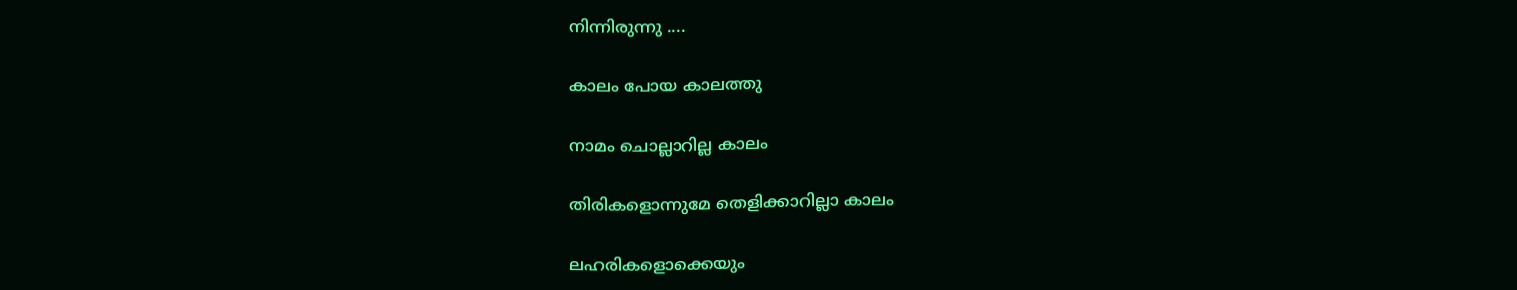നിന്നിരുന്നു ....

കാലം പോയ കാലത്തു

നാമം ചൊല്ലാറില്ല കാലം

തിരികളൊന്നുമേ തെളിക്കാറില്ലാ കാലം

ലഹരികളൊക്കെയും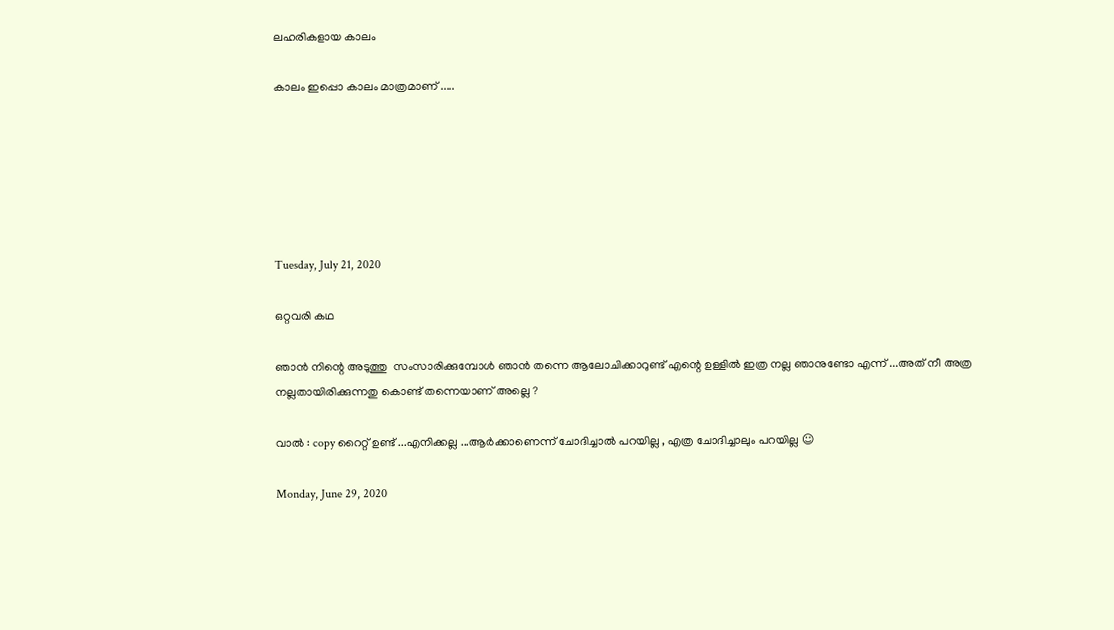ലഹരികളായ കാലം

കാലം ഇപ്പൊ കാലം മാത്രമാണ് .....






Tuesday, July 21, 2020

ഒറ്റവരി കഥ

ഞാൻ നിന്റെ അടുത്തു  സംസാരിക്കുമ്പോൾ ഞാൻ തന്നെ ആലോചിക്കാറുണ്ട് എന്റെ ഉള്ളിൽ ഇത്ര നല്ല ഞാനുണ്ടോ എന്ന് ...അത് നീ അത്ര നല്ലതായിരിക്കുന്നതു കൊണ്ട് തന്നെയാണ് അല്ലെ ?

വാൽ : copy റൈറ്റ് ഉണ്ട് ...എനിക്കല്ല ...ആർക്കാണെന്ന് ചോദിച്ചാൽ പറയില്ല , എത്ര ചോദിച്ചാലും പറയില്ല ☺

Monday, June 29, 2020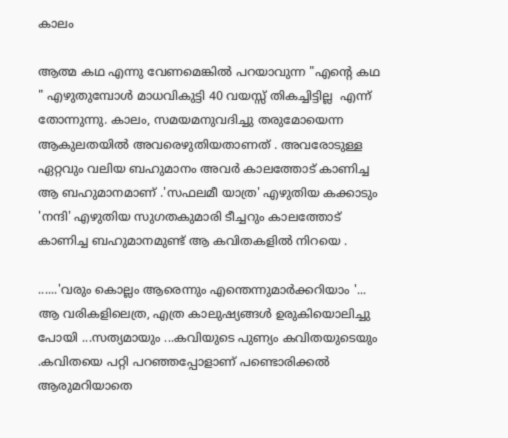കാലം

ആത്മ കഥ എന്നു വേണമെങ്കിൽ പറയാവുന്ന "എന്റെ കഥ " എഴുതുമ്പോൾ മാധവികുട്ടി 40 വയസ്സ് തികച്ചിട്ടില്ല  എന്ന് തോന്നുന്നു. കാലം, സമയമനുവദിച്ചു തരുമോയെന്ന ആകുലതയിൽ അവരെഴുതിയതാണത് . അവരോടുള്ള ഏറ്റവും വലിയ ബഹുമാനം അവർ കാലത്തോട് കാണിച്ച ആ ബഹുമാനമാണ് .'സഫലമീ യാത്ര' എഴുതിയ കക്കാടും 'നന്ദി' എഴുതിയ സുഗതകുമാരി ടീച്ചറും കാലത്തോട് കാണിച്ച ബഹുമാനമുണ്ട് ആ കവിതകളിൽ നിറയെ .

......'വരും കൊല്ലം ആരെന്നും എന്തെന്നുമാർക്കറിയാം '... ആ വരികളിലെത്ര, എത്ര കാലുഷ്യങ്ങൾ ഉരുകിയൊലിച്ചു പോയി ...സത്യമായും ...കവിയുടെ പുണ്യം കവിതയുടെയും .കവിതയെ പറ്റി പറഞ്ഞപ്പോളാണ് പണ്ടൊരിക്കൽ ആരുമറിയാതെ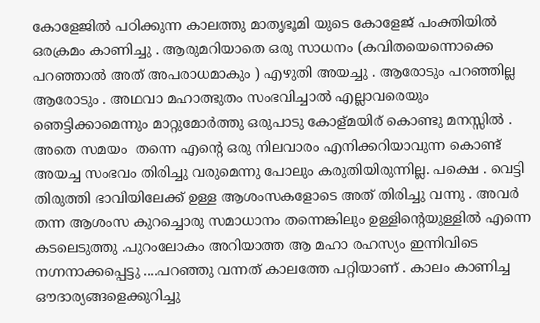കോളേജിൽ പഠിക്കുന്ന കാലത്തു മാതൃഭൂമി യുടെ കോളേജ് പംക്തിയിൽ ഒരക്രമം കാണിച്ചു . ആരുമറിയാതെ ഒരു സാധനം (കവിതയെന്നൊക്കെ പറഞ്ഞാൽ അത് അപരാധമാകും ) എഴുതി അയച്ചു . ആരോടും പറഞ്ഞില്ല ആരോടും . അഥവാ മഹാത്ഭുതം സംഭവിച്ചാൽ എല്ലാവരെയും ഞെട്ടിക്കാമെന്നും മാറ്റുമോർത്തു ഒരുപാടു കോള്മയിര് കൊണ്ടു മനസ്സിൽ . അതെ സമയം  തന്നെ എന്റെ ഒരു നിലവാരം എനിക്കറിയാവുന്ന കൊണ്ട് അയച്ച സംഭവം തിരിച്ചു വരുമെന്നു പോലും കരുതിയിരുന്നില്ല. പക്ഷെ . വെട്ടി തിരുത്തി ഭാവിയിലേക്ക് ഉള്ള ആശംസകളോടെ അത് തിരിച്ചു വന്നു . അവർ തന്ന ആശംസ കുറച്ചൊരു സമാധാനം തന്നെങ്കിലും ഉള്ളിന്റെയുള്ളിൽ എന്നെ കടലെടുത്തു .പുറംലോകം അറിയാത്ത ആ മഹാ രഹസ്യം ഇന്നിവിടെ നഗ്നനാക്കപ്പെട്ടു ....പറഞ്ഞു വന്നത് കാലത്തേ പറ്റിയാണ് . കാലം കാണിച്ച ഔദാര്യങ്ങളെക്കുറിച്ചു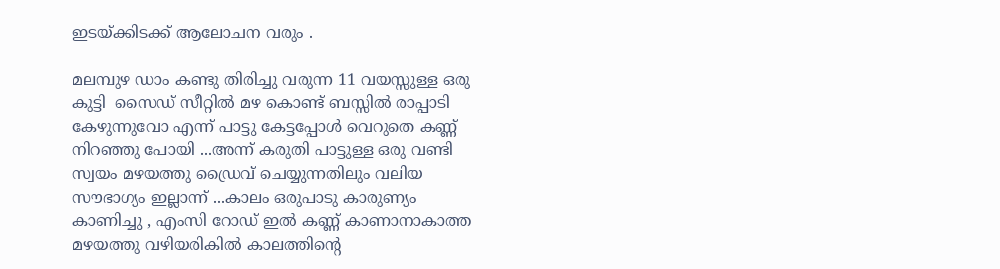ഇടയ്ക്കിടക്ക് ആലോചന വരും .

മലമ്പുഴ ഡാം കണ്ടു തിരിച്ചു വരുന്ന 11 വയസ്സുള്ള ഒരു കുട്ടി  സൈഡ് സീറ്റിൽ മഴ കൊണ്ട് ബസ്സിൽ രാപ്പാടി കേഴുന്നുവോ എന്ന് പാട്ടു കേട്ടപ്പോൾ വെറുതെ കണ്ണ് നിറഞ്ഞു പോയി ...അന്ന് കരുതി പാട്ടുള്ള ഒരു വണ്ടി സ്വയം മഴയത്തു ഡ്രൈവ് ചെയ്യുന്നതിലും വലിയ സൗഭാഗ്യം ഇല്ലാന്ന് ...കാലം ഒരുപാടു കാരുണ്യം കാണിച്ചു , എംസി റോഡ് ഇൽ കണ്ണ് കാണാനാകാത്ത മഴയത്തു വഴിയരികിൽ കാലത്തിന്റെ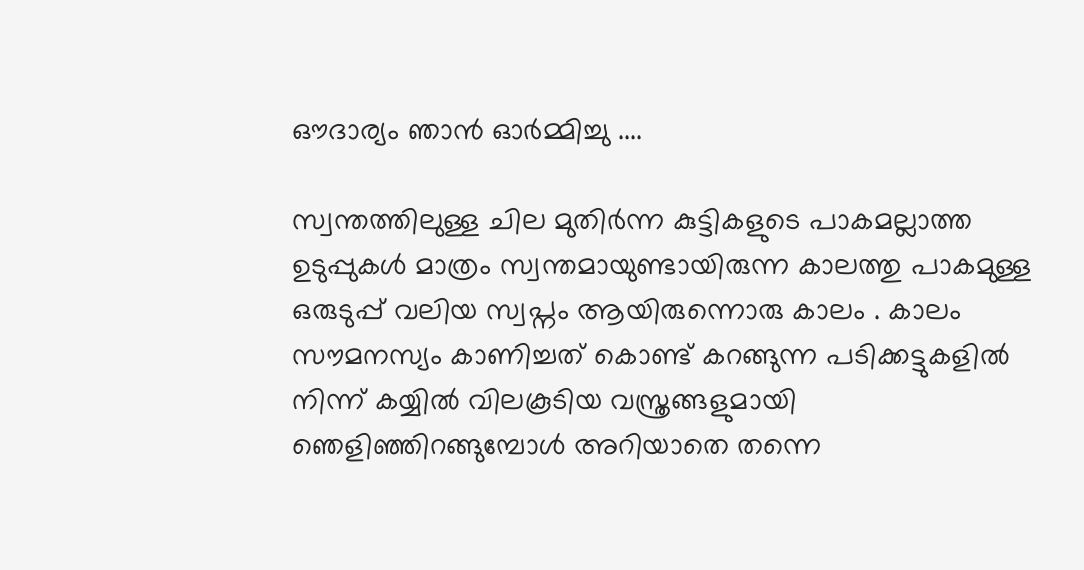ഔദാര്യം ഞാൻ ഓർമ്മിച്ചു ....

സ്വന്തത്തിലുള്ള ചില മുതിർന്ന കുട്ടികളുടെ പാകമല്ലാത്ത ഉടുപ്പുകൾ മാത്രം സ്വന്തമായുണ്ടായിരുന്ന കാലത്തു പാകമുള്ള ഒരുടുപ്പ് വലിയ സ്വപ്നം ആയിരുന്നൊരു കാലം . കാലം സൗമനസ്യം കാണിച്ചത് കൊണ്ട് കറങ്ങുന്ന പടിക്കട്ടുകളിൽ  നിന്ന് കയ്യിൽ വിലകൂടിയ വസ്ത്രങ്ങളുമായി ഞെളിഞ്ഞിറങ്ങുമ്പോൾ അറിയാതെ തന്നെ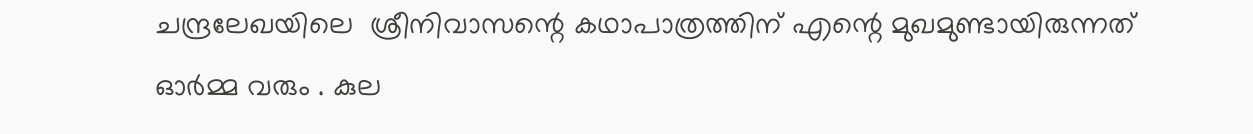ചന്ദ്രലേഖയിലെ  ശ്രീനിവാസന്റെ കഥാപാത്രത്തിന് എന്റെ മുഖമുണ്ടായിരുന്നത് ഓർമ്മ വരും . കുല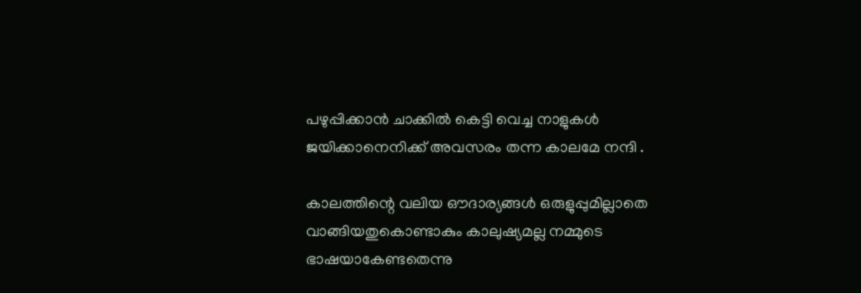പഴുപ്പിക്കാൻ ചാക്കിൽ കെട്ടി വെച്ച നാളുകൾ ജയിക്കാനെനിക്ക് അവസരം തന്ന കാലമേ നന്ദി .

കാലത്തിന്റെ വലിയ ഔദാര്യങ്ങൾ ഒരുളുപ്പുമില്ലാതെ വാങ്ങിയതുകൊണ്ടാകും കാലുഷ്യമല്ല നമ്മുടെ ഭാഷയാകേണ്ടതെന്നു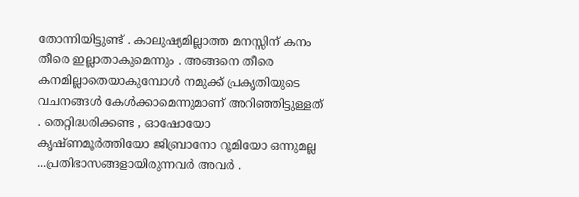തോന്നിയിട്ടുണ്ട് . കാലുഷ്യമില്ലാത്ത മനസ്സിന് കനം തീരെ ഇല്ലാതാകുമെന്നും . അങ്ങനെ തീരെ കനമില്ലാതെയാകുമ്പോൾ നമുക്ക് പ്രകൃതിയുടെ വചനങ്ങൾ കേൾക്കാമെന്നുമാണ് അറിഞ്ഞിട്ടുള്ളത് . തെറ്റിദ്ധരിക്കണ്ട , ഓഷോയോ കൃഷ്ണമൂർത്തിയോ ജിബ്രാനോ റൂമിയോ ഒന്നുമല്ല ...പ്രതിഭാസങ്ങളായിരുന്നവർ അവർ .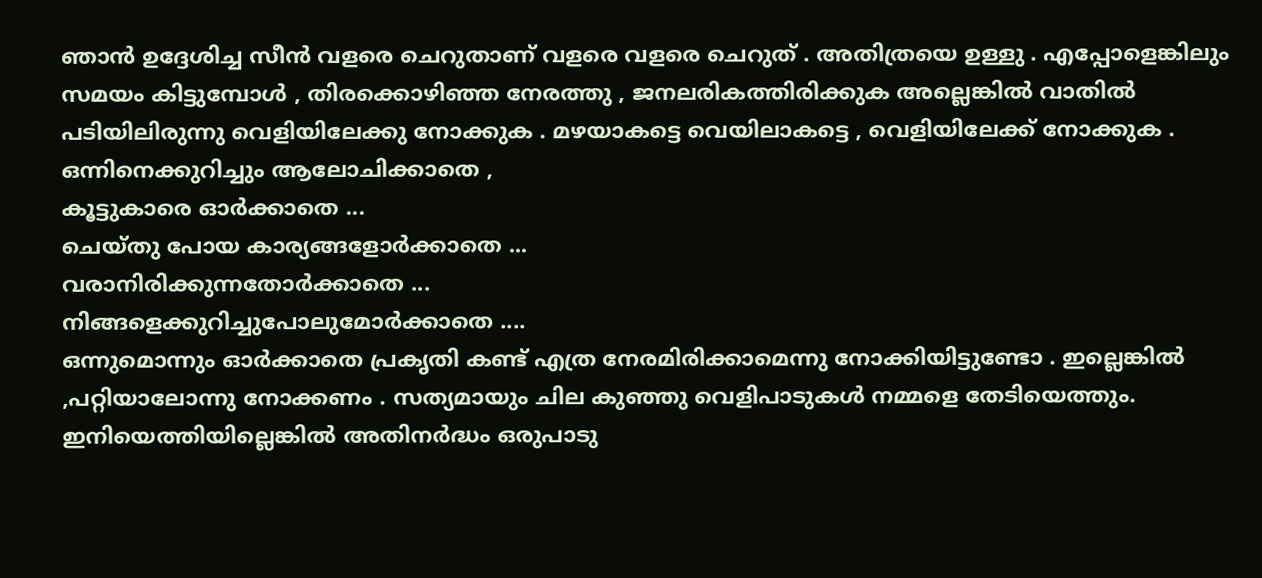ഞാൻ ഉദ്ദേശിച്ച സീൻ വളരെ ചെറുതാണ് വളരെ വളരെ ചെറുത് . അതിത്രയെ ഉള്ളു . എപ്പോളെങ്കിലും സമയം കിട്ടുമ്പോൾ , തിരക്കൊഴിഞ്ഞ നേരത്തു , ജനലരികത്തിരിക്കുക അല്ലെങ്കിൽ വാതിൽ പടിയിലിരുന്നു വെളിയിലേക്കു നോക്കുക . മഴയാകട്ടെ വെയിലാകട്ടെ , വെളിയിലേക്ക് നോക്കുക .
ഒന്നിനെക്കുറിച്ചും ആലോചിക്കാതെ ,
കൂട്ടുകാരെ ഓർക്കാതെ ...
ചെയ്തു പോയ കാര്യങ്ങളോർക്കാതെ ...
വരാനിരിക്കുന്നതോർക്കാതെ ...
നിങ്ങളെക്കുറിച്ചുപോലുമോർക്കാതെ ....
ഒന്നുമൊന്നും ഓർക്കാതെ പ്രകൃതി കണ്ട് എത്ര നേരമിരിക്കാമെന്നു നോക്കിയിട്ടുണ്ടോ . ഇല്ലെങ്കിൽ ,പറ്റിയാലോന്നു നോക്കണം . സത്യമായും ചില കുഞ്ഞു വെളിപാടുകൾ നമ്മളെ തേടിയെത്തും. ഇനിയെത്തിയില്ലെങ്കിൽ അതിനർദ്ധം ഒരുപാടു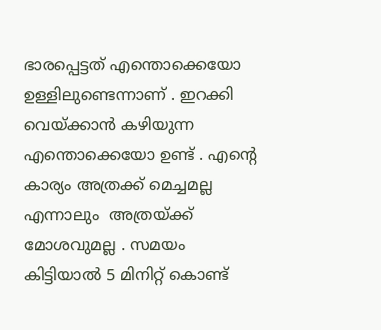ഭാരപ്പെട്ടത് എന്തൊക്കെയോ ഉള്ളിലുണ്ടെന്നാണ് . ഇറക്കി വെയ്ക്കാൻ കഴിയുന്ന എന്തൊക്കെയോ ഉണ്ട് . എന്റെ കാര്യം അത്രക്ക് മെച്ചമല്ല എന്നാലും  അത്രയ്ക്ക് മോശവുമല്ല . സമയം കിട്ടിയാൽ 5 മിനിറ്റ് കൊണ്ട്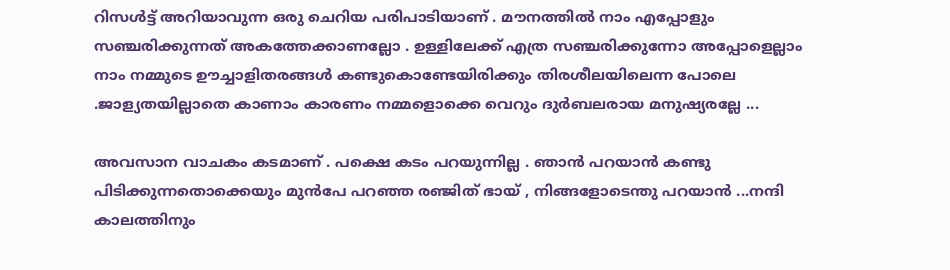റിസൾട്ട് അറിയാവുന്ന ഒരു ചെറിയ പരിപാടിയാണ് . മൗനത്തിൽ നാം എപ്പോളും സഞ്ചരിക്കുന്നത് അകത്തേക്കാണല്ലോ . ഉള്ളിലേക്ക് എത്ര സഞ്ചരിക്കുന്നോ അപ്പോളെല്ലാം നാം നമ്മുടെ ഊച്ചാളിതരങ്ങൾ കണ്ടുകൊണ്ടേയിരിക്കും തിരശീലയിലെന്ന പോലെ .ജാള്യതയില്ലാതെ കാണാം കാരണം നമ്മളൊക്കെ വെറും ദുർബലരായ മനുഷ്യരല്ലേ ...

അവസാന വാചകം കടമാണ് . പക്ഷെ കടം പറയുന്നില്ല . ഞാൻ പറയാൻ കണ്ടു പിടിക്കുന്നതൊക്കെയും മുൻപേ പറഞ്ഞ രഞ്ജിത് ഭായ് , നിങ്ങളോടെന്തു പറയാൻ ...നന്ദി കാലത്തിനും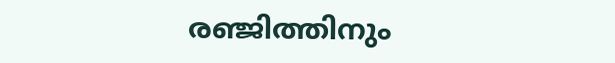രഞ്ജിത്തിനും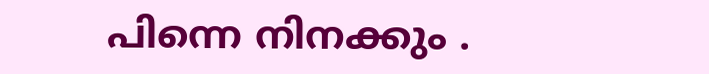പിന്നെ നിനക്കും .